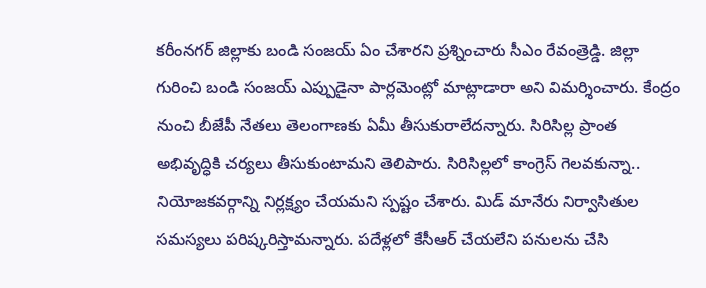కరీంనగర్ జిల్లాకు బండి సంజయ్ ఏం చేశారని ప్రశ్నించారు సీఎం రేవంత్రెడ్డి. జిల్లా గురించి బండి సంజయ్ ఎప్పుడైనా పార్లమెంట్లో మాట్లాడారా అని విమర్శించారు. కేంద్రం నుంచి బీజేపీ నేతలు తెలంగాణకు ఏమీ తీసుకురాలేదన్నారు. సిరిసిల్ల ప్రాంత అభివృద్ధికి చర్యలు తీసుకుంటామని తెలిపారు. సిరిసిల్లలో కాంగ్రెస్ గెలవకున్నా.. నియోజకవర్గాన్ని నిర్లక్ష్యం చేయమని స్పష్టం చేశారు. మిడ్ మానేరు నిర్వాసితుల సమస్యలు పరిష్కరిస్తామన్నారు. పదేళ్లలో కేసీఆర్ చేయలేని పనులను చేసి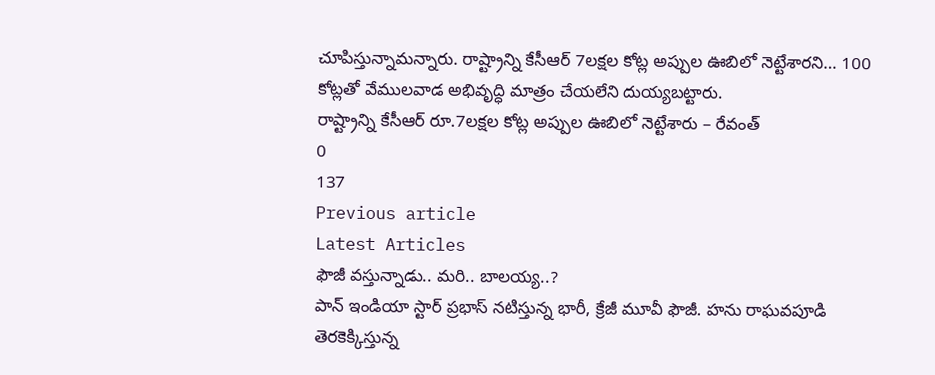చూపిస్తున్నామన్నారు. రాష్ట్రాన్ని కేసీఆర్ 7లక్షల కోట్ల అప్పుల ఊబిలో నెట్టేశారని… 100 కోట్లతో వేములవాడ అభివృద్ధి మాత్రం చేయలేని దుయ్యబట్టారు.
రాష్ట్రాన్ని కేసీఆర్ రూ.7లక్షల కోట్ల అప్పుల ఊబిలో నెట్టేశారు – రేవంత్
0
137
Previous article
Latest Articles
ఫౌజీ వస్తున్నాడు.. మరి.. బాలయ్య..?
పాన్ ఇండియా స్టార్ ప్రభాస్ నటిస్తున్న భారీ, క్రేజీ మూవీ ఫౌజీ. హను రాఘవపూడి తెరకెక్కిస్తున్న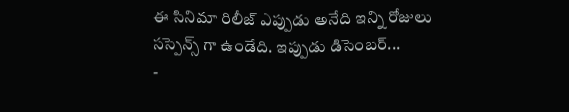ఈ సినిమా రిలీజ్ ఎప్పుడు అనేది ఇన్ని రోజులు సస్పెన్స్ గా ఉండేది. ఇప్పుడు డిసెంబర్...
-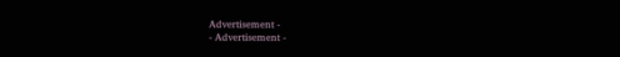Advertisement -
- Advertisement -